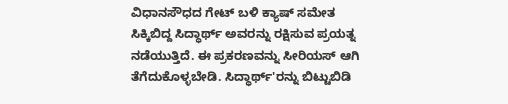ವಿಧಾನಸೌಧದ ಗೇಟ್ ಬಳಿ ಕ್ಯಾಷ್ ಸಮೇತ ಸಿಕ್ಕಿಬಿದ್ದ ಸಿದ್ಧಾರ್ಥ್ ಅವರನ್ನು ರಕ್ಷಿಸುವ ಪ್ರಯತ್ನ ನಡೆಯುತ್ತಿದೆ. ಈ ಪ್ರಕರಣವನ್ನು ಸೀರಿಯಸ್ ಆಗಿ ತೆಗೆದುಕೊಳ್ಳಬೇಡಿ. ಸಿದ್ಧಾರ್ಥ್'ರನ್ನು ಬಿಟ್ಟುಬಿಡಿ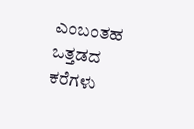ಎಂಬಂತಹ ಒತ್ತಡದ ಕರೆಗಳು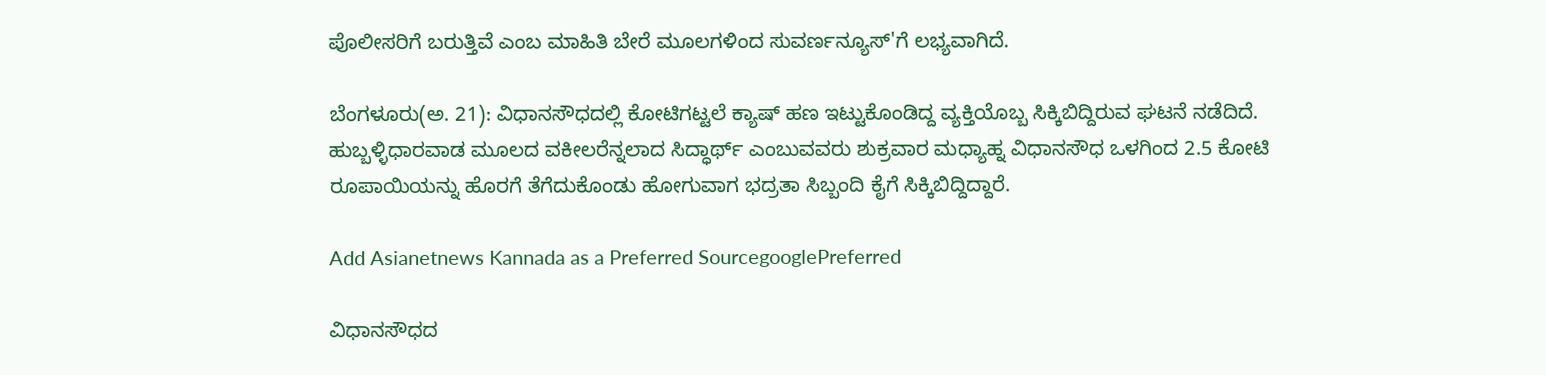ಪೊಲೀಸರಿಗೆ ಬರುತ್ತಿವೆ ಎಂಬ ಮಾಹಿತಿ ಬೇರೆ ಮೂಲಗಳಿಂದ ಸುವರ್ಣನ್ಯೂಸ್'ಗೆ ಲಭ್ಯವಾಗಿದೆ.

ಬೆಂಗಳೂರು(ಅ. 21): ವಿಧಾನಸೌಧದಲ್ಲಿ ಕೋಟಿಗಟ್ಟಲೆ ಕ್ಯಾಷ್ ಹಣ ಇಟ್ಟುಕೊಂಡಿದ್ದ ವ್ಯಕ್ತಿಯೊಬ್ಬ ಸಿಕ್ಕಿಬಿದ್ದಿರುವ ಘಟನೆ ನಡೆದಿದೆ. ಹುಬ್ಬಳ್ಳಿಧಾರವಾಡ ಮೂಲದ ವಕೀಲರೆನ್ನಲಾದ ಸಿದ್ಧಾರ್ಥ್ ಎಂಬುವವರು ಶುಕ್ರವಾರ ಮಧ್ಯಾಹ್ನ ವಿಧಾನಸೌಧ ಒಳಗಿಂದ 2.5 ಕೋಟಿ ರೂಪಾಯಿಯನ್ನು ಹೊರಗೆ ತೆಗೆದುಕೊಂಡು ಹೋಗುವಾಗ ಭದ್ರತಾ ಸಿಬ್ಬಂದಿ ಕೈಗೆ ಸಿಕ್ಕಿಬಿದ್ದಿದ್ದಾರೆ.

Add Asianetnews Kannada as a Preferred SourcegooglePreferred

ವಿಧಾನಸೌಧದ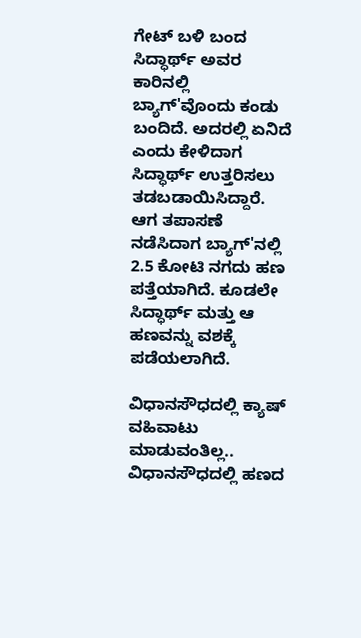ಗೇಟ್ ಬಳಿ ಬಂದ ಸಿದ್ಧಾರ್ಥ್ ಅವರ ಕಾರಿನಲ್ಲಿ ಬ್ಯಾಗ್'ವೊಂದು ಕಂಡು ಬಂದಿದೆ. ಅದರಲ್ಲಿ ಏನಿದೆ ಎಂದು ಕೇಳಿದಾಗ ಸಿದ್ಧಾರ್ಥ್ ಉತ್ತರಿಸಲು ತಡಬಡಾಯಿಸಿದ್ದಾರೆ. ಆಗ ತಪಾಸಣೆ ನಡೆಸಿದಾಗ ಬ್ಯಾಗ್'ನಲ್ಲಿ 2.5 ಕೋಟಿ ನಗದು ಹಣ ಪತ್ತೆಯಾಗಿದೆ. ಕೂಡಲೇ ಸಿದ್ಧಾರ್ಥ್ ಮತ್ತು ಆ ಹಣವನ್ನು ವಶಕ್ಕೆ ಪಡೆಯಲಾಗಿದೆ.

ವಿಧಾನಸೌಧದಲ್ಲಿ ಕ್ಯಾಷ್ ವಹಿವಾಟು ಮಾಡುವಂತಿಲ್ಲ..
ವಿಧಾನಸೌಧದಲ್ಲಿ ಹಣದ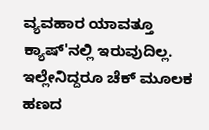ವ್ಯವಹಾರ ಯಾವತ್ತೂ ಕ್ಯಾಷ್'ನಲ್ಲಿ ಇರುವುದಿಲ್ಲ. ಇಲ್ಲೇನಿದ್ದರೂ ಚೆಕ್ ಮೂಲಕ ಹಣದ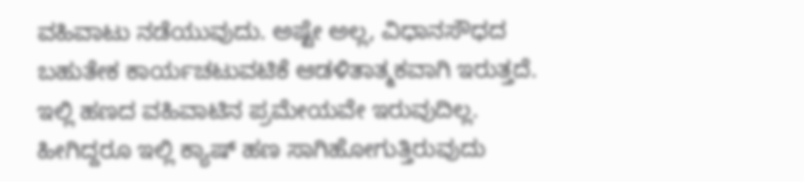ವಹಿವಾಟು ನಡೆಯುವುದು. ಅಷ್ಟೇ ಅಲ್ಲ, ವಿಧಾನಸೌಧದ ಬಹುತೇಕ ಕಾರ್ಯಚಟುವಟಿಕೆ ಆಡಳಿತಾತ್ಮಕವಾಗಿ ಇರುತ್ತದೆ. ಇಲ್ಲಿ ಹಣದ ವಹಿವಾಟಿನ ಪ್ರಮೇಯವೇ ಇರುವುದಿಲ್ಲ. ಹೀಗಿದ್ದರೂ ಇಲ್ಲಿ ಕ್ಯಾಷ್ ಹಣ ಸಾಗಿಹೋಗುತ್ತಿರುವುದು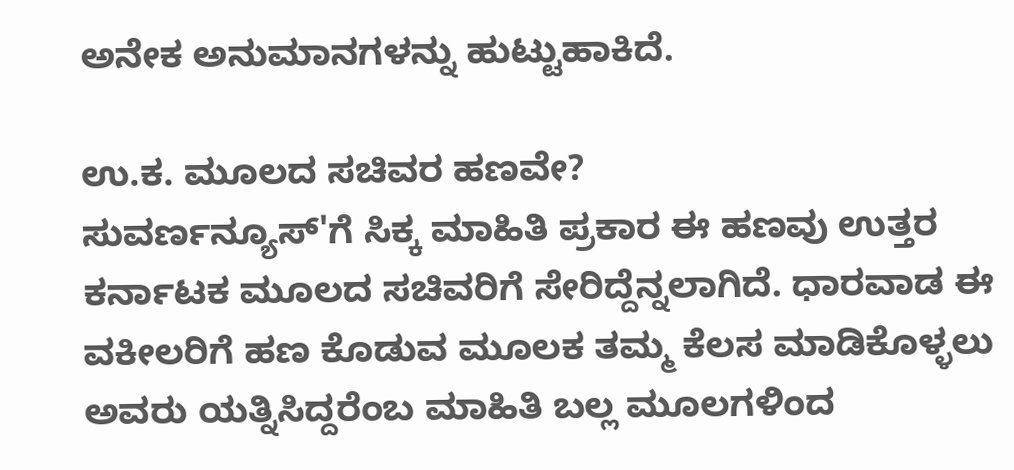ಅನೇಕ ಅನುಮಾನಗಳನ್ನು ಹುಟ್ಟುಹಾಕಿದೆ.

ಉ.ಕ. ಮೂಲದ ಸಚಿವರ ಹಣವೇ?
ಸುವರ್ಣನ್ಯೂಸ್'ಗೆ ಸಿಕ್ಕ ಮಾಹಿತಿ ಪ್ರಕಾರ ಈ ಹಣವು ಉತ್ತರ ಕರ್ನಾಟಕ ಮೂಲದ ಸಚಿವರಿಗೆ ಸೇರಿದ್ದೆನ್ನಲಾಗಿದೆ. ಧಾರವಾಡ ಈ ವಕೀಲರಿಗೆ ಹಣ ಕೊಡುವ ಮೂಲಕ ತಮ್ಮ ಕೆಲಸ ಮಾಡಿಕೊಳ್ಳಲು ಅವರು ಯತ್ನಿಸಿದ್ದರೆಂಬ ಮಾಹಿತಿ ಬಲ್ಲ ಮೂಲಗಳಿಂದ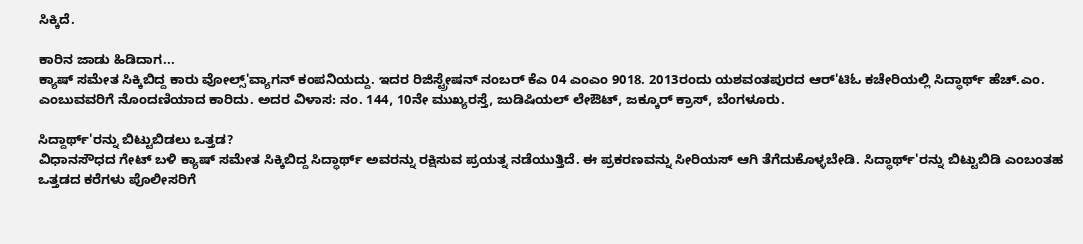ಸಿಕ್ಕಿದೆ.

ಕಾರಿನ ಜಾಡು ಹಿಡಿದಾಗ...
ಕ್ಯಾಷ್ ಸಮೇತ ಸಿಕ್ಕಿಬಿದ್ದ ಕಾರು ವೋಲ್ಸ್'ವ್ಯಾಗನ್ ಕಂಪನಿಯದ್ದು. ಇದರ ರಿಜಿಸ್ಟ್ರೇಷನ್ ನಂಬರ್ ಕೆಎ 04 ಎಂಎಂ 9018. 2013ರಂದು ಯಶವಂತಪುರದ ಆರ್'ಟಿಓ ಕಚೇರಿಯಲ್ಲಿ ಸಿದ್ಧಾರ್ಥ್ ಹೆಚ್.ಎಂ. ಎಂಬುವವರಿಗೆ ನೊಂದಣಿಯಾದ ಕಾರಿದು. ಅದರ ವಿಳಾಸ: ನಂ. 144, 10ನೇ ಮುಖ್ಯರಸ್ತೆ, ಜುಡಿಷಿಯಲ್ ಲೇಔಟ್, ಜಕ್ಕೂರ್ ಕ್ರಾಸ್, ಬೆಂಗಳೂರು.

ಸಿದ್ದಾರ್ಥ್'ರನ್ನು ಬಿಟ್ಟುಬಿಡಲು ಒತ್ತಡ?
ವಿಧಾನಸೌಧದ ಗೇಟ್ ಬಳಿ ಕ್ಯಾಷ್ ಸಮೇತ ಸಿಕ್ಕಿಬಿದ್ದ ಸಿದ್ಧಾರ್ಥ್ ಅವರನ್ನು ರಕ್ಷಿಸುವ ಪ್ರಯತ್ನ ನಡೆಯುತ್ತಿದೆ. ಈ ಪ್ರಕರಣವನ್ನು ಸೀರಿಯಸ್ ಆಗಿ ತೆಗೆದುಕೊಳ್ಳಬೇಡಿ. ಸಿದ್ಧಾರ್ಥ್'ರನ್ನು ಬಿಟ್ಟುಬಿಡಿ ಎಂಬಂತಹ ಒತ್ತಡದ ಕರೆಗಳು ಪೊಲೀಸರಿಗೆ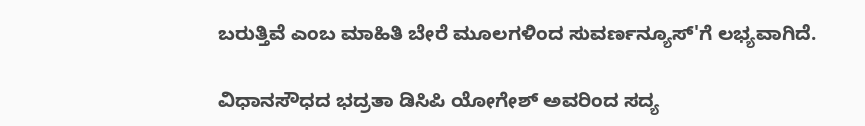ಬರುತ್ತಿವೆ ಎಂಬ ಮಾಹಿತಿ ಬೇರೆ ಮೂಲಗಳಿಂದ ಸುವರ್ಣನ್ಯೂಸ್'ಗೆ ಲಭ್ಯವಾಗಿದೆ.

ವಿಧಾನಸೌಧದ ಭದ್ರತಾ ಡಿಸಿಪಿ ಯೋಗೇಶ್ ಅವರಿಂದ ಸದ್ಯ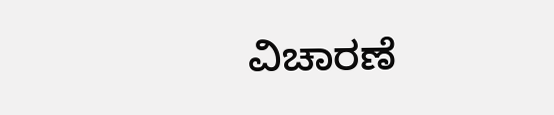ವಿಚಾರಣೆ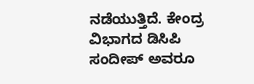ನಡೆಯುತ್ತಿದೆ. ಕೇಂದ್ರ ವಿಭಾಗದ ಡಿಸಿಪಿ ಸಂದೀಪ್ ಅವರೂ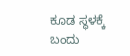ಕೂಡ ಸ್ಥಳಕ್ಕೆ ಬಂದು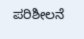ಪರಿಶೀಲನೆ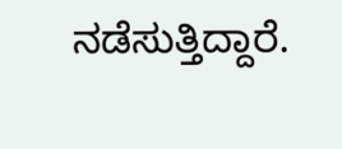ನಡೆಸುತ್ತಿದ್ದಾರೆ.